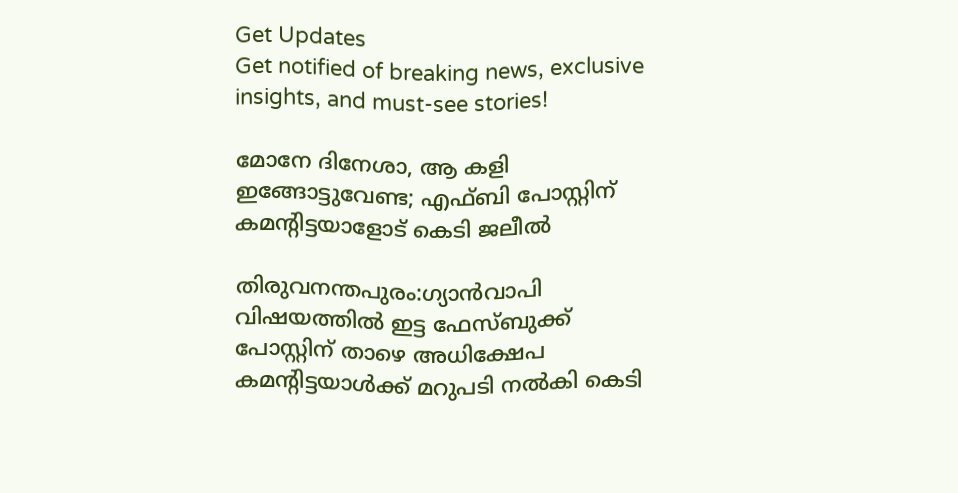Get Updates
Get notified of breaking news, exclusive insights, and must-see stories!

മോനേ ദിനേശാ, ആ കളി ഇങ്ങോട്ടുവേണ്ട; എഫ്ബി പോസ്റ്റിന് കമന്റിട്ടയാളോട് കെടി ജലീല്‍

തിരുവനന്തപുരം:ഗ്യാന്‍വാപി വിഷയത്തില്‍ ഇട്ട ഫേസ്ബുക്ക് പോസ്റ്റിന് താഴെ അധിക്ഷേപ കമന്റിട്ടയാള്‍ക്ക് മറുപടി നല്‍കി കെടി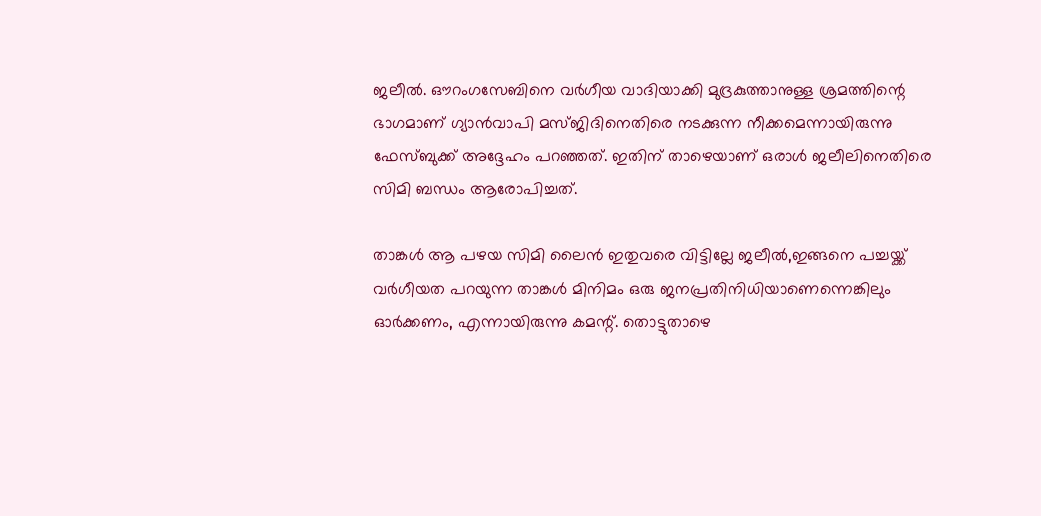ജലീല്‍. ഔറംഗസേബിനെ വര്‍ഗീയ വാദിയാക്കി മുദ്രകുത്താനുള്ള ശ്രമത്തിന്റെ ഭാഗമാണ് ഗ്യാന്‍വാപി മസ്ജിദിനെതിരെ നടക്കുന്ന നീക്കമെന്നായിരുന്നു ഫേസ്ബുക്ക് അദ്ദേഹം പറഞ്ഞത്. ഇതിന് താഴെയാണ് ഒരാള്‍ ജലീലിനെതിരെ സിമി ബന്ധം ആരോപിച്ചത്.

താങ്കള്‍ ആ പഴയ സിമി ലൈന്‍ ഇതുവരെ വിട്ടില്ലേ ജലീല്‍,ഇങ്ങനെ പച്ചയ്ക്ക് വര്‍ഗീയത പറയുന്ന താങ്കള്‍ മിനിമം ഒരു ജനപ്രതിനിധിയാണെന്നെങ്കിലും ഓര്‍ക്കണം, എന്നായിരുന്നു കമന്റ്. തൊട്ടുതാഴെ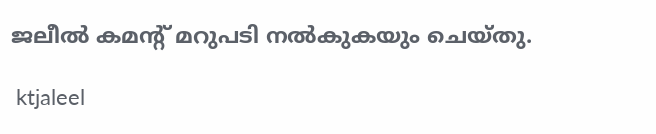ജലീല്‍ കമന്റ് മറുപടി നല്‍കുകയും ചെയ്തു.

 ktjaleel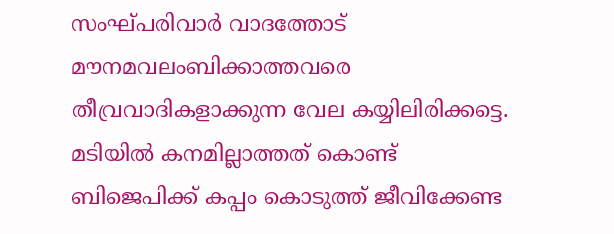സംഘ്പരിവാര്‍ വാദത്തോട് മൗനമവലംബിക്കാത്തവരെ തീവ്രവാദികളാക്കുന്ന വേല കയ്യിലിരിക്കട്ടെ. മടിയില്‍ കനമില്ലാത്തത് കൊണ്ട് ബിജെപിക്ക് കപ്പം കൊടുത്ത് ജീവിക്കേണ്ട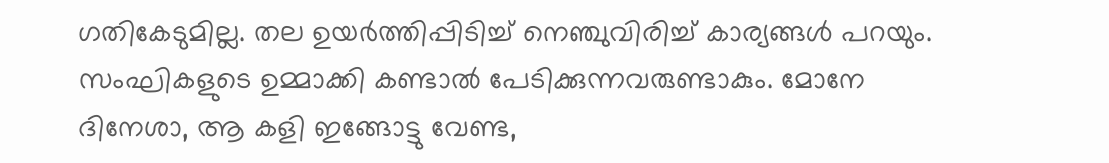ഗതികേടുമില്ല. തല ഉയര്‍ത്തിപ്പിടിച്ച് നെഞ്ചുവിരിച്ച് കാര്യങ്ങള്‍ പറയും. സംഘികളുടെ ഉമ്മാക്കി കണ്ടാല്‍ പേടിക്കുന്നവരുണ്ടാകും. മോനേ ദിനേശാ, ആ കളി ഇങ്ങോട്ടു വേണ്ട,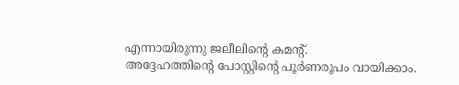എന്നായിരുന്നു ജലീലിന്റെ കമന്റ്.
അദ്ദേഹത്തിന്റെ പോസ്റ്റിന്റെ പൂര്‍ണരൂപം വായിക്കാം.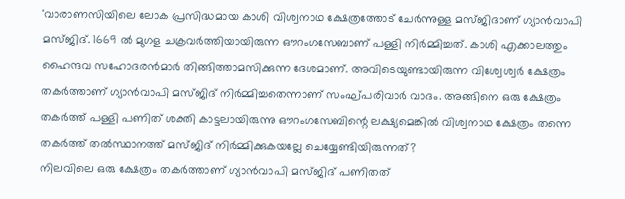'വാരാണസിയിലെ ലോക പ്രസിദ്ധമായ കാശി വിശ്വനാഥ ക്ഷേത്രത്തോട് ചേര്‍ന്നുള്ള മസ്ജിദാണ് ഗ്യാന്‍വാപി മസ്ജിദ്. 1669 ല്‍ മുഗള ചക്രവര്‍ത്തിയായിരുന്ന ഔറംഗസേബാണ് പള്ളി നിര്‍മ്മിച്ചത്. കാശി എക്കാലത്തും ഹൈന്ദവ സഹോദരന്‍മാര്‍ തിങ്ങിത്താമസിക്കുന്ന ദേശമാണ്. അവിടെയുണ്ടായിരുന്ന വിശ്വേശ്വര്‍ ക്ഷേത്രം തകര്‍ത്താണ് ഗ്യാന്‍വാപി മസ്ജിദ് നിര്‍മ്മിച്ചതെന്നാണ് സംഘ്പരിവാര്‍ വാദം. അങ്ങിനെ ഒരു ക്ഷേത്രം തകര്‍ത്ത് പള്ളി പണിത് ശക്തി കാട്ടലായിരുന്നു ഔറംഗസേബിന്റെ ലക്ഷ്യമെങ്കില്‍ വിശ്വനാഥ ക്ഷേത്രം തന്നെ തകര്‍ത്ത് തല്‍സ്ഥാനത്ത് മസ്ജിദ് നിര്‍മ്മിക്കുകയല്ലേ ചെയ്യേണ്ടിയിരുന്നത്?
നിലവിലെ ഒരു ക്ഷേത്രം തകര്‍ത്താണ് ഗ്യാന്‍വാപി മസ്ജിദ് പണിതത്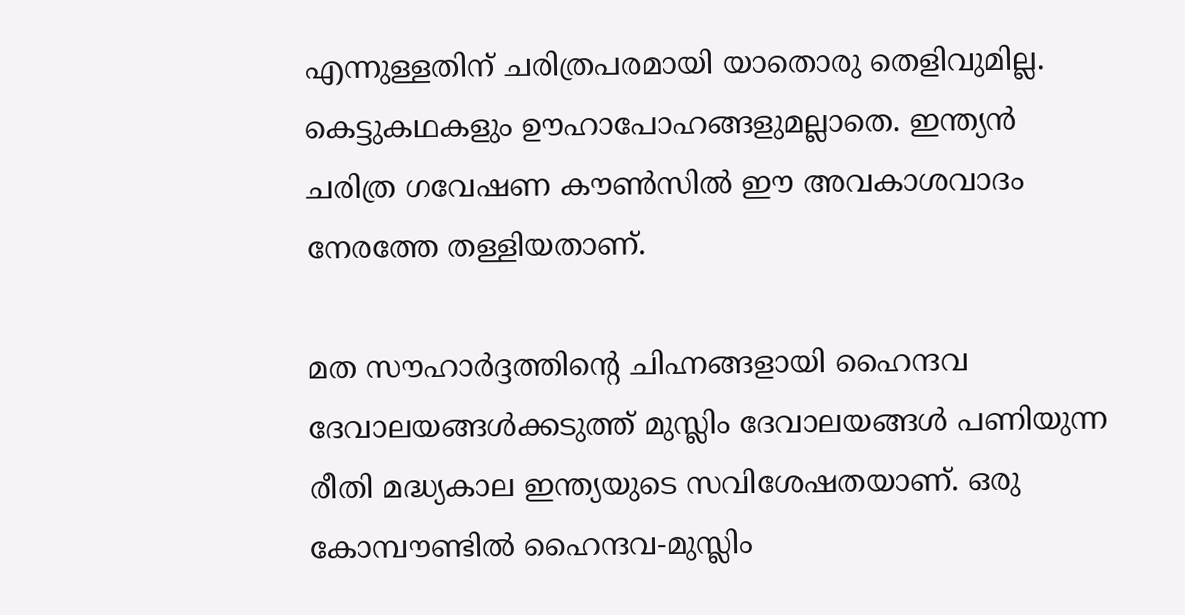എന്നുള്ളതിന് ചരിത്രപരമായി യാതൊരു തെളിവുമില്ല. കെട്ടുകഥകളും ഊഹാപോഹങ്ങളുമല്ലാതെ. ഇന്ത്യന്‍ ചരിത്ര ഗവേഷണ കൗണ്‍സില്‍ ഈ അവകാശവാദം നേരത്തേ തള്ളിയതാണ്.

മത സൗഹാര്‍ദ്ദത്തിന്റെ ചിഹ്നങ്ങളായി ഹൈന്ദവ ദേവാലയങ്ങള്‍ക്കടുത്ത് മുസ്ലിം ദേവാലയങ്ങള്‍ പണിയുന്ന രീതി മദ്ധ്യകാല ഇന്ത്യയുടെ സവിശേഷതയാണ്. ഒരു കോമ്പൗണ്ടില്‍ ഹൈന്ദവ-മുസ്ലിം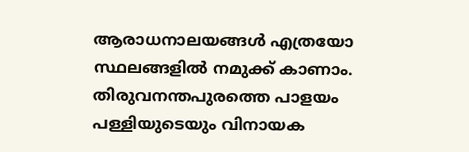ആരാധനാലയങ്ങള്‍ എത്രയോ സ്ഥലങ്ങളില്‍ നമുക്ക് കാണാം.
തിരുവനന്തപുരത്തെ പാളയം പള്ളിയുടെയും വിനായക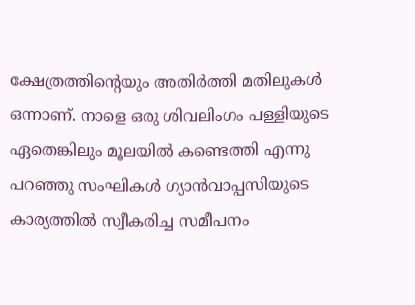ക്ഷേത്രത്തിന്റെയും അതിര്‍ത്തി മതിലുകള്‍ ഒന്നാണ്. നാളെ ഒരു ശിവലിംഗം പള്ളിയുടെ ഏതെങ്കിലും മൂലയില്‍ കണ്ടെത്തി എന്നു പറഞ്ഞു സംഘികള്‍ ഗ്യാന്‍വാപ്പസിയുടെ കാര്യത്തില്‍ സ്വീകരിച്ച സമീപനം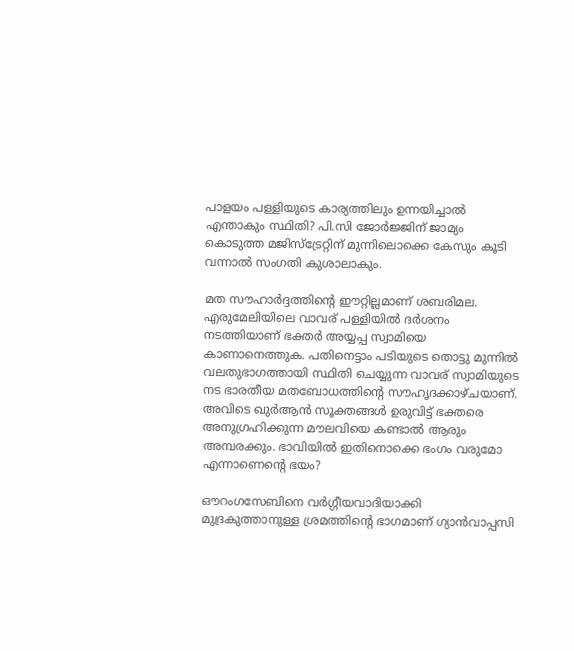പാളയം പള്ളിയുടെ കാര്യത്തിലും ഉന്നയിച്ചാല്‍ എന്താകും സ്ഥിതി? പി.സി ജോര്‍ജ്ജിന് ജാമ്യം കൊടുത്ത മജിസ്‌ട്രേറ്റിന് മുന്നിലൊക്കെ കേസും കൂടി വന്നാല്‍ സംഗതി കുശാലാകും.

മത സൗഹാര്‍ദ്ദത്തിന്റെ ഈറ്റില്ലമാണ് ശബരിമല. എരുമേലിയിലെ വാവര് പള്ളിയില്‍ ദര്‍ശനം നടത്തിയാണ് ഭക്തര്‍ അയ്യപ്പ സ്വാമിയെ കാണാനെത്തുക. പതിനെട്ടാം പടിയുടെ തൊട്ടു മുന്നില്‍ വലതുഭാഗത്തായി സ്ഥിതി ചെയ്യുന്ന വാവര് സ്വാമിയുടെ നട ഭാരതീയ മതബോധത്തിന്റെ സൗഹൃദക്കാഴ്ചയാണ്. അവിടെ ഖുര്‍ആന്‍ സൂക്തങ്ങള്‍ ഉരുവിട്ട് ഭക്തരെ അനുഗ്രഹിക്കുന്ന മൗലവിയെ കണ്ടാല്‍ ആരും അമ്പരക്കും. ഭാവിയില്‍ ഇതിനൊക്കെ ഭംഗം വരുമോ എന്നാണെന്റെ ഭയം?

ഔറംഗസേബിനെ വര്‍ഗ്ഗീയവാദിയാക്കി മുദ്രകുത്താനുള്ള ശ്രമത്തിന്റെ ഭാഗമാണ് ഗ്യാന്‍വാപ്പസി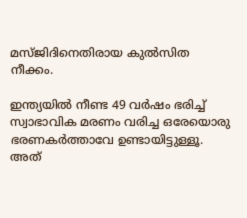മസ്ജിദിനെതിരായ കുല്‍സിത നീക്കം.

ഇന്ത്യയില്‍ നീണ്ട 49 വര്‍ഷം ഭരിച്ച് സ്വാഭാവിക മരണം വരിച്ച ഒരേയൊരു ഭരണകര്‍ത്താവേ ഉണ്ടായിട്ടുള്ളൂ. അത്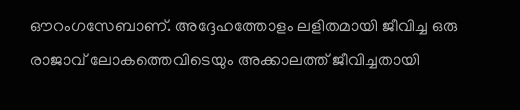ഔറംഗസേബാണ്. അദ്ദേഹത്തോളം ലളിതമായി ജീവിച്ച ഒരു രാജാവ് ലോകത്തെവിടെയും അക്കാലത്ത് ജീവിച്ചതായി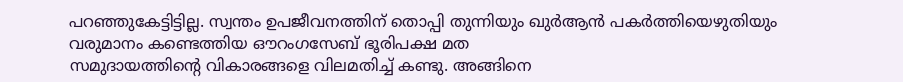പറഞ്ഞുകേട്ടിട്ടില്ല. സ്വന്തം ഉപജീവനത്തിന് തൊപ്പി തുന്നിയും ഖുര്‍ആന്‍ പകര്‍ത്തിയെഴുതിയും വരുമാനം കണ്ടെത്തിയ ഔറംഗസേബ് ഭൂരിപക്ഷ മത
സമുദായത്തിന്റെ വികാരങ്ങളെ വിലമതിച്ച് കണ്ടു. അങ്ങിനെ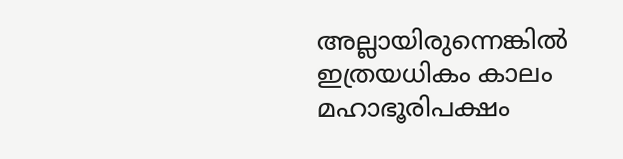അല്ലായിരുന്നെങ്കില്‍ ഇത്രയധികം കാലം മഹാഭൂരിപക്ഷം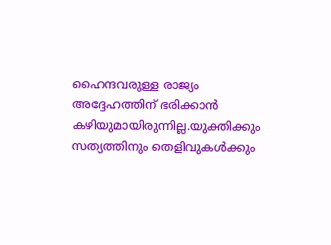ഹൈന്ദവരുള്ള രാജ്യം അദ്ദേഹത്തിന് ഭരിക്കാന്‍ കഴിയുമായിരുന്നില്ല.യുക്തിക്കും സത്യത്തിനും തെളിവുകള്‍ക്കും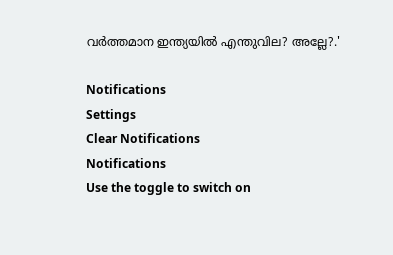വര്‍ത്തമാന ഇന്ത്യയില്‍ എന്തുവില? അല്ലേ?.'

Notifications
Settings
Clear Notifications
Notifications
Use the toggle to switch on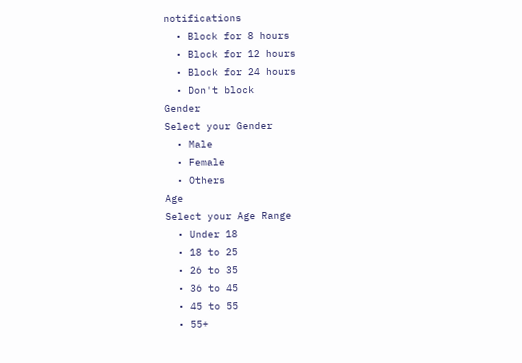notifications
  • Block for 8 hours
  • Block for 12 hours
  • Block for 24 hours
  • Don't block
Gender
Select your Gender
  • Male
  • Female
  • Others
Age
Select your Age Range
  • Under 18
  • 18 to 25
  • 26 to 35
  • 36 to 45
  • 45 to 55
  • 55+